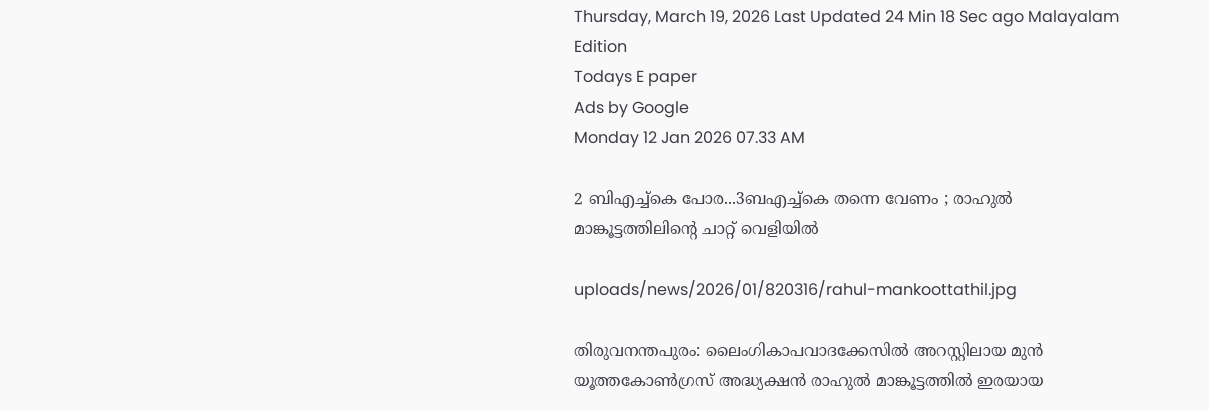Thursday, March 19, 2026 Last Updated 24 Min 18 Sec ago Malayalam Edition
Todays E paper
Ads by Google
Monday 12 Jan 2026 07.33 AM

2 ബിഎച്ച്‌കെ പോര...3ബഎച്ച്‌കെ തന്നെ വേണം ; രാഹുല്‍ മാങ്കൂട്ടത്തിലിന്റെ ചാറ്റ് വെളിയില്‍

uploads/news/2026/01/820316/rahul-mankoottathil.jpg

തിരുവനന്തപുരം: ലൈംഗികാപവാദക്കേസില്‍ അറസ്റ്റിലായ മുന്‍ യൂത്തകോണ്‍ഗ്രസ് അദ്ധ്യക്ഷന്‍ രാഹുല്‍ മാങ്കൂട്ടത്തില്‍ ഇരയായ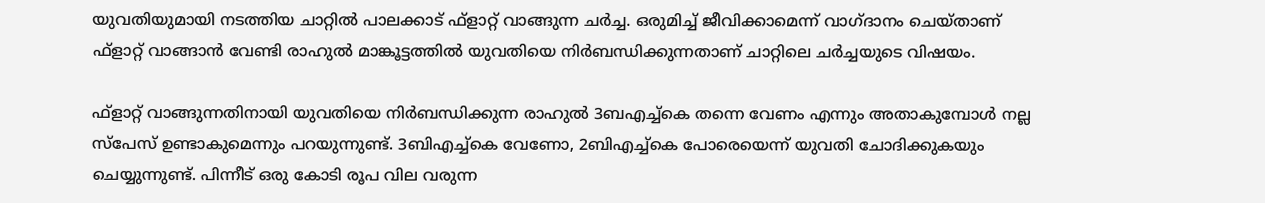യുവതിയുമായി നടത്തിയ ചാറ്റില്‍ പാലക്കാട് ഫ്‌ളാറ്റ് വാങ്ങുന്ന ചര്‍ച്ച. ഒരുമിച്ച് ജീവിക്കാമെന്ന് വാഗ്ദാനം ചെയ്താണ് ഫ്ളാറ്റ് വാങ്ങാന്‍ വേണ്ടി രാഹുല്‍ മാങ്കൂട്ടത്തില്‍ യുവതിയെ നിര്‍ബന്ധിക്കുന്നതാണ് ചാറ്റിലെ ചര്‍ച്ചയുടെ വിഷയം.

ഫ്ളാറ്റ് വാങ്ങുന്നതിനായി യുവതിയെ നിര്‍ബന്ധിക്കുന്ന രാഹുല്‍ 3ബഎച്ച്‌കെ തന്നെ വേണം എന്നും അതാകുമ്പോള്‍ നല്ല സ്‌പേസ് ഉണ്ടാകുമെന്നും പറയുന്നുണ്ട്. 3ബിഎച്ച്‌കെ വേണോ, 2ബിഎച്ച്‌കെ പോരെയെന്ന് യുവതി ചോദിക്കുകയും ചെയ്യുന്നുണ്ട്. പിന്നീട് ഒരു കോടി രൂപ വില വരുന്ന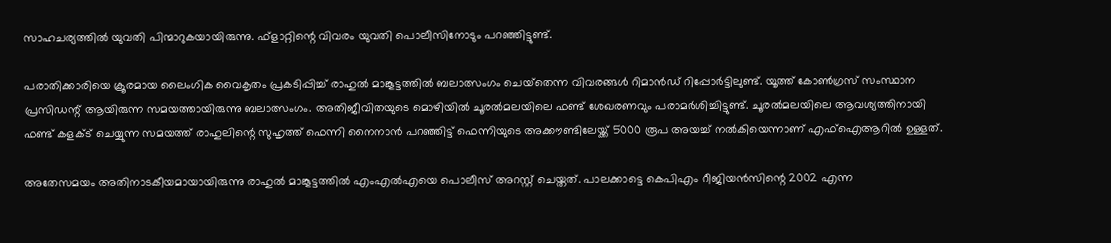സാഹചര്യത്തില്‍ യുവതി പിന്മാറുകയായിരുന്നു. ഫ്‌ളാറ്റിന്റെ വിവരം യുവതി പൊലീസിനോടും പറഞ്ഞിട്ടുണ്ട്.

പരാതിക്കാരിയെ ക്രൂരമായ ലൈംഗിക വൈകൃതം പ്രകടിപ്പിച്ച് രാഹുല്‍ മാങ്കൂട്ടത്തില്‍ ബലാത്സംഗം ചെയ്‌തെന്ന വിവരങ്ങള്‍ റിമാന്‍ഡ് റിപ്പോര്‍ട്ടിലുണ്ട്. യൂത്ത് കോണ്‍ഗ്രസ് സംസ്ഥാന പ്രസിഡന്റ് ആയിരുന്ന സമയത്തായിരുന്നു ബലാത്സംഗം. അതിജീവിതയുടെ മൊഴിയില്‍ ചൂരല്‍മലയിലെ ഫണ്ട് ശേഖരണവും പരാമര്‍ശിച്ചിട്ടുണ്ട്. ചൂരല്‍മലയിലെ ആവശ്യത്തിനായി ഫണ്ട് കളക്ട് ചെയ്യുന്ന സമയത്ത് രാഹുലിന്റെ സുഹൃത്ത് ഫെന്നി നൈനാന്‍ പറഞ്ഞിട്ട് ഫെന്നിയുടെ അക്കൗണ്ടിലേയ്ക്ക് 5000 രൂപ അയച്ച് നല്‍കിയെന്നാണ് എഫ്‌ഐആറില്‍ ഉള്ളത്.

അതേസമയം അതിനാടകീയമായായിരുന്നു രാഹുല്‍ മാങ്കൂട്ടത്തില്‍ എംഎല്‍എയെ പൊലീസ് അറസ്റ്റ് ചെയ്തത്. പാലക്കാട്ടെ കെപിഎം റീജിയന്‍സിന്റെ 2002 എന്ന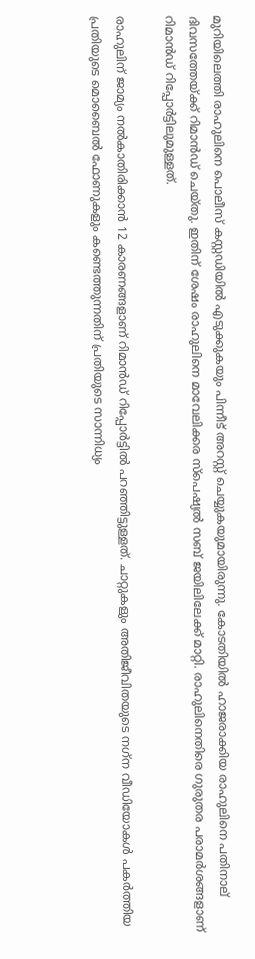മുറിയിലെത്തി രാഹുലിനെ പൊലീസ് കസ്റ്റഡിയില്‍ എടുക്കുകയും പിന്നീട് അറസ്റ്റ് ചെയ്യുകയുമായിരുന്നു. കോടതിയില്‍ ഹാജരാക്കിയ രാഹുലിനെ പതിനാല് ദിവസത്തേയ്ക്ക് റിമാന്‍ഡ് ചെയ്തു. ഇതിന് ശേഷം രാഹുലിനെ മാവേലിക്കര സ്‌പെഷ്യല്‍ സബ് ജയിലിലേക്ക് മാറ്റി. രാഹുലിനെതിരെ ഗുരുതര പരാമര്‍ശങ്ങളാണ് റിമാന്‍ഡ് റിപ്പോര്‍ട്ടിലുമുള്ളത്.

രാഹുലിന് ജാമ്യം നല്‍കാതിരിക്കാന്‍ 12 കാരണങ്ങളാണ് റിമാന്‍ഡ് റിപ്പോര്‍ട്ടില്‍ പറഞ്ഞിട്ടുള്ളത്. ചാറ്റുകളും അതിജീവിതയുടെ നഗ്‌ന വീഡിയോകള്‍ പകര്‍ത്തിയ പ്രതിയുടെ മൊബൈല്‍ ഫോണുകളും കണ്ടെത്തുന്നതിന് പ്രതിയുടെ സാന്നിധ്യം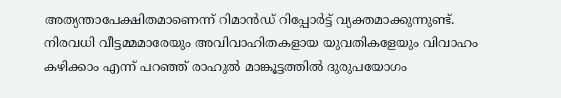അത്യന്താപേക്ഷിതമാണെന്ന് റിമാന്‍ഡ് റിപ്പോര്‍ട്ട് വ്യക്തമാക്കുന്നുണ്ട്. നിരവധി വീട്ടമ്മമാരേയും അവിവാഹിതകളായ യുവതികളേയും വിവാഹം കഴിക്കാം എന്ന് പറഞ്ഞ് രാഹുല്‍ മാങ്കൂട്ടത്തില്‍ ദുരുപയോഗം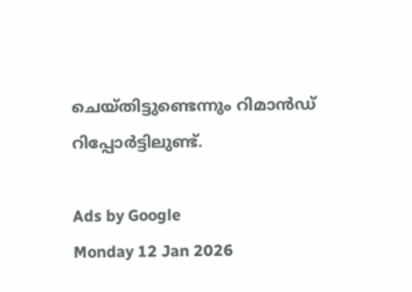ചെയ്തിട്ടുണ്ടെന്നും റിമാന്‍ഡ് റിപ്പോര്‍ട്ടിലുണ്ട്.

Ads by Google
Monday 12 Jan 2026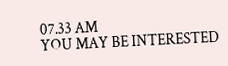07.33 AM
YOU MAY BE INTERESTED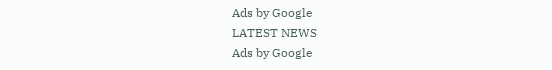Ads by Google
LATEST NEWS
Ads by Google